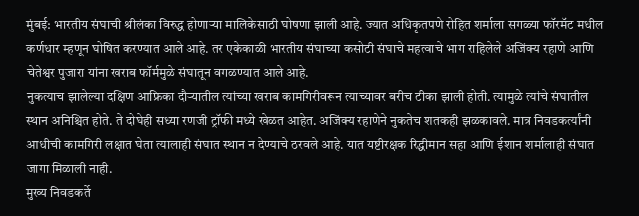मुंबई: भारतीय संघाची श्रीलंका विरुद्ध होणाऱ्या मालिकेसाठी घोषणा झाली आहे. ज्यात अधिकृतपणे रोहित शर्माला सगळ्या फॉरमॅट मधील कर्णधार म्हणून घोषित करण्यात आले आहे. तर एकेकाळी भारतीय संघाच्या कसोटी संघाचे महत्वाचे भाग राहिलेले अजिंक्य रहाणे आणि चेतेश्वर पुजारा यांना खराब फॉर्ममुळे संघातून वगळण्यात आले आहे.
नुकत्याच झालेल्या दक्षिण आफ्रिका दौऱ्यातील त्यांच्या खराब कामगिरीवरून त्याच्यावर बरीच टीका झाली होती. त्यामुळे त्यांचे संघातील स्थान अनिश्चित होते. ते दोघेही सध्या रणजी ट्रॉफी मध्ये खेळत आहेत. अजिंक्य रहाणेने नुकतेच शतकही झळकावले. मात्र निवडकर्त्यांनी आधीची कामगिरी लक्षात घेता त्यालाही संघात स्थान न देण्याचे ठरवले आहे. यात यष्टीरक्षक रिद्धीमान सहा आणि ईशान शर्मालाही संघात जागा मिळाली नाही.
मुख्य निवडकर्ते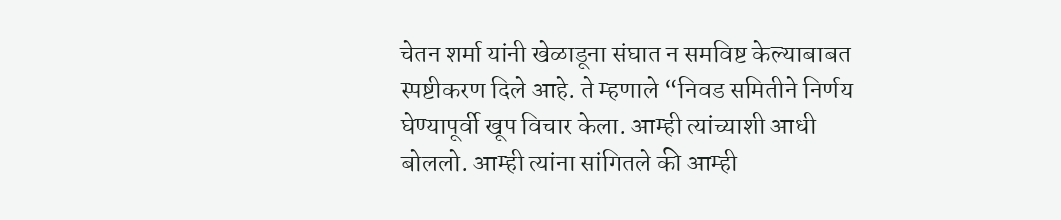चेतन शर्मा यांनी खेळाडूना संघात न समविष्ट केल्याबाबत स्पष्टीकरण दिले आहे. ते म्हणाले “निवड समितीने निर्णय घेण्यापूर्वी खूप विचार केला. आम्ही त्यांच्याशी आधी बोललो. आम्ही त्यांना सांगितले की आम्ही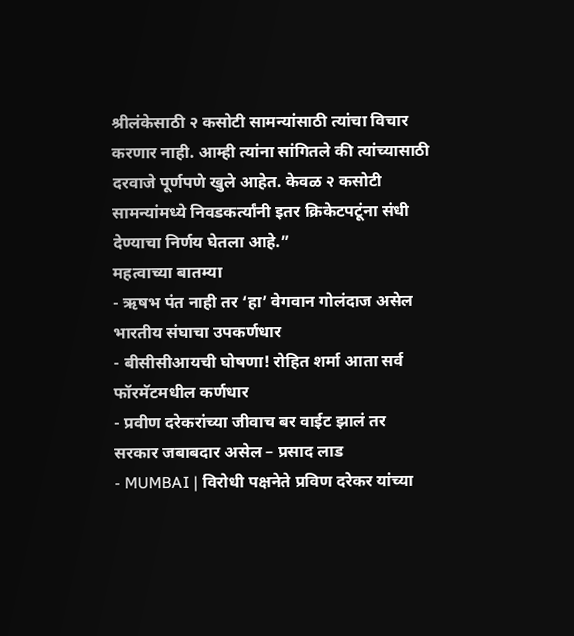श्रीलंकेसाठी २ कसोटी सामन्यांसाठी त्यांचा विचार करणार नाही. आम्ही त्यांना सांगितले की त्यांच्यासाठी दरवाजे पूर्णपणे खुले आहेत. केवळ २ कसोटी सामन्यांमध्ये निवडकर्त्यांनी इतर क्रिकेटपटूंना संधी देण्याचा निर्णय घेतला आहे.”
महत्वाच्या बातम्या
- ऋषभ पंत नाही तर ‘हा’ वेगवान गोलंदाज असेल भारतीय संघाचा उपकर्णधार
- बीसीसीआयची घोषणा! रोहित शर्मा आता सर्व फॉरमॅटमधील कर्णधार
- प्रवीण दरेकरांच्या जीवाच बर वाईट झालं तर सरकार जबाबदार असेल – प्रसाद लाड
- MUMBAI | विरोधी पक्षनेते प्रविण दरेकर यांच्या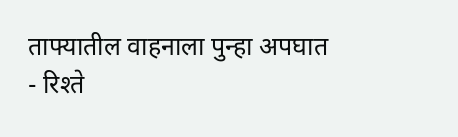ताफ्यातील वाहनाला पुन्हा अपघात
- रिश्ते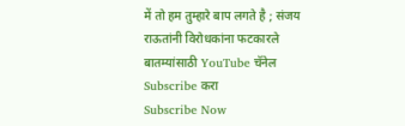में तो हम तुम्हारे बाप लगते है ; संजय राऊतांनी विरोधकांना फटकारले
बातम्यांसाठी YouTube चॅनेल Subscribe करा
Subscribe Now